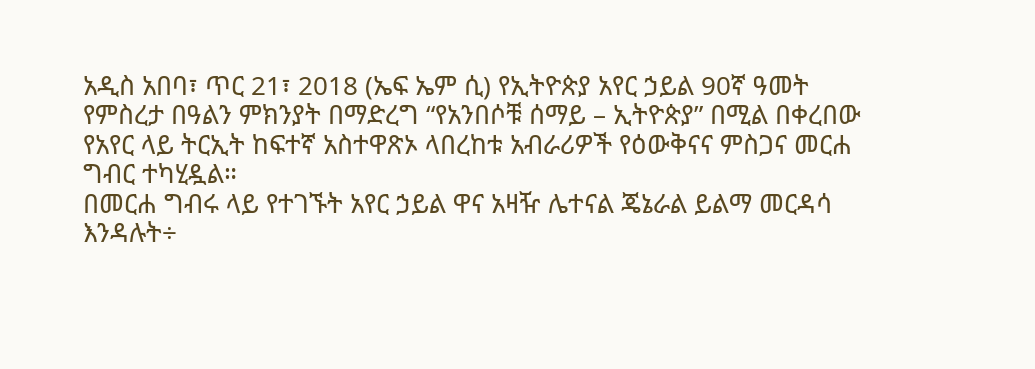አዲስ አበባ፣ ጥር 21፣ 2018 (ኤፍ ኤም ሲ) የኢትዮጵያ አየር ኃይል 90ኛ ዓመት የምስረታ በዓልን ምክንያት በማድረግ “የአንበሶቹ ሰማይ – ኢትዮጵያ” በሚል በቀረበው የአየር ላይ ትርኢት ከፍተኛ አስተዋጽኦ ላበረከቱ አብራሪዎች የዕውቅናና ምስጋና መርሐ ግብር ተካሂዷል።
በመርሐ ግብሩ ላይ የተገኙት አየር ኃይል ዋና አዛዥ ሌተናል ጄኔራል ይልማ መርዳሳ እንዳሉት÷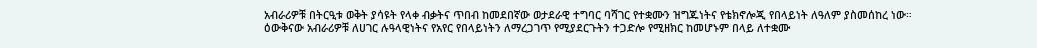አብራሪዎቹ በትርዒቱ ወቅት ያሳዩት የላቀ ብቃትና ጥበብ ከመደበኛው ወታደራዊ ተግባር ባሻገር የተቋሙን ዝግጁነትና የቴክኖሎጂ የበላይነት ለዓለም ያስመሰከረ ነው።
ዕውቅናው አብራሪዎቹ ለሀገር ሉዓላዊነትና የአየር የበላይነትን ለማረጋገጥ የሚያደርጉትን ተጋድሎ የሚዘክር ከመሆኑም በላይ ለተቋሙ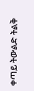ቀጣይ ትውልድ ትልቅ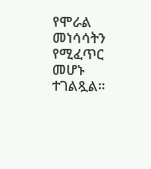የሞራል መነሳሳትን የሚፈጥር መሆኑ ተገልጿል።